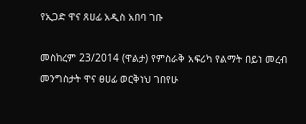የኢጋድ ዋና ጸሀፊ አዲስ አበባ ገቡ

መስከረም 23/2014 (ዋልታ) የምስራቅ አፍሪካ የልማት በይነ መረብ መንግስታት ዋና ፀሀፊ ወርቅነህ ገበየሁ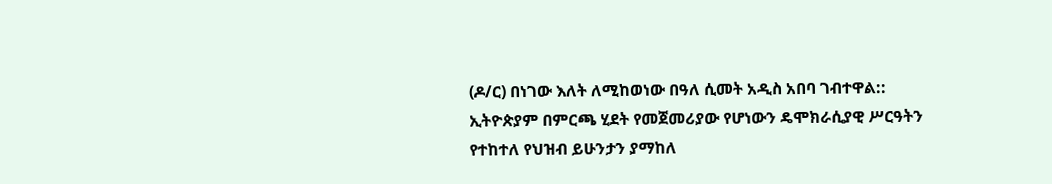(ዶ/ር) በነገው እለት ለሚከወነው በዓለ ሲመት አዲስ አበባ ገብተዋል::
ኢትዮጵያም በምርጫ ሂደት የመጀመሪያው የሆነውን ዴሞክራሲያዊ ሥርዓትን የተከተለ የህዝብ ይሁንታን ያማከለ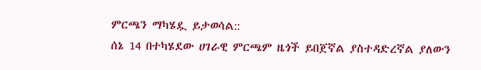ምርጫን ማካሄዷ ይታወሳል::
ሰኔ 14 በተካሄደው ሀገራዊ ምርጫም ዜጎች ይበጀኛል ያስተዳድረኛል ያለውን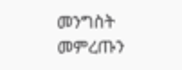መንግስት መምረጡን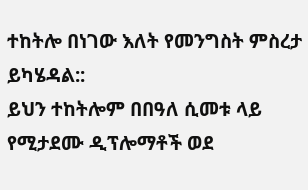ተከትሎ በነገው እለት የመንግስት ምስረታ ይካሄዳል::
ይህን ተከትሎም በበዓለ ሲመቱ ላይ የሚታደሙ ዲፕሎማቶች ወደ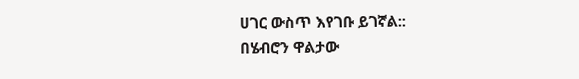ሀገር ውስጥ እየገቡ ይገኛል::
በሄብሮን ዋልታው